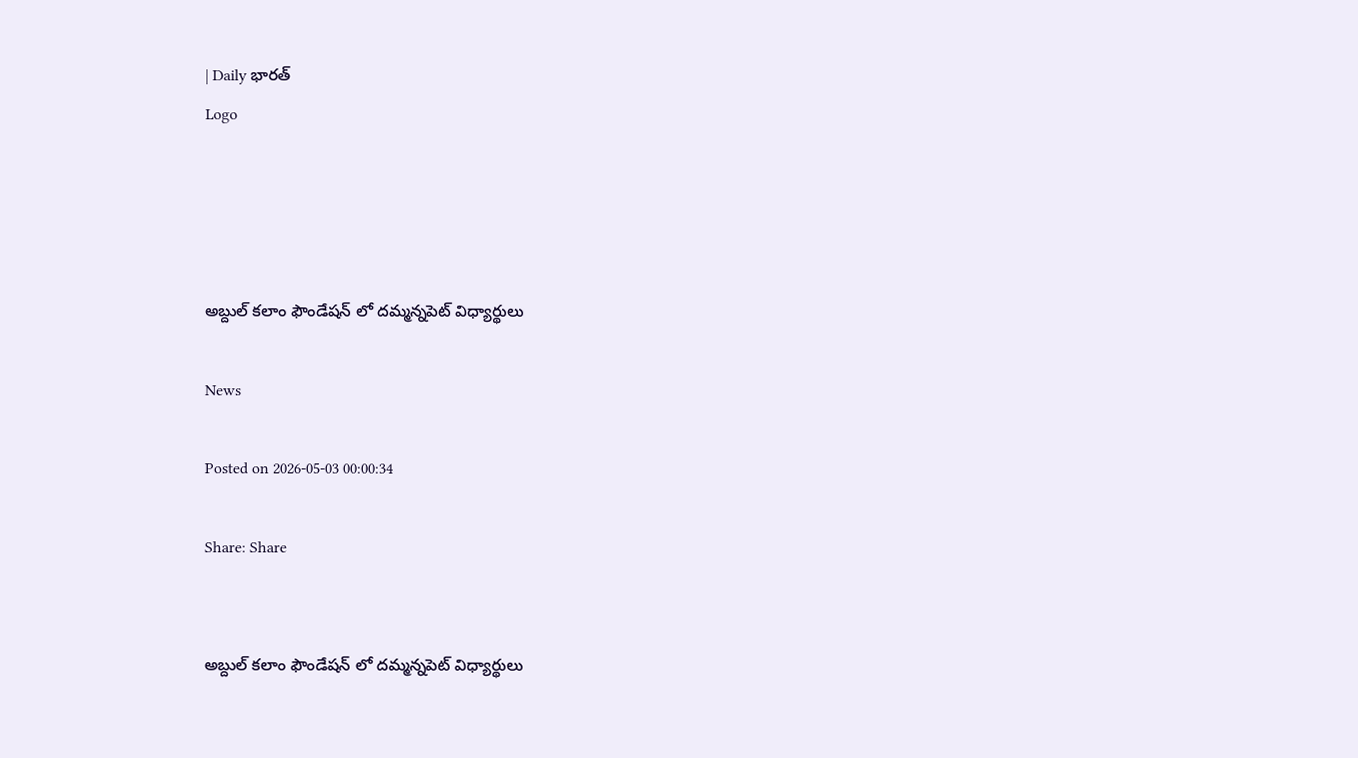| Daily భారత్
Logo




అబ్దుల్ కలాం ఫౌండేషన్ లో దమ్మన్నపెట్ విధ్యార్థులు

News

Posted on 2026-05-03 00:00:34

Share: Share


అబ్దుల్ కలాం ఫౌండేషన్ లో దమ్మన్నపెట్ విధ్యార్థులు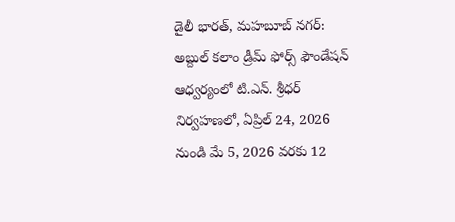డైలీ భారత్, మహబూబ్ నగర్: అబ్దుల్ కలాం డ్రీమ్ ఫోర్స్ ఫౌండేషన్ ఆధ్వర్యంలో టి.ఎన్. శ్రీధర్ నిర్వహణలో, ఏప్రిల్ 24, 2026 నుండి మే 5, 2026 వరకు 12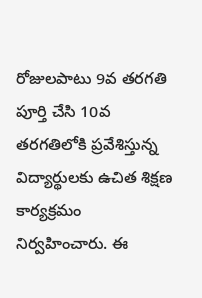రోజులపాటు 9వ తరగతి పూర్తి చేసి 10వ తరగతిలోకి ప్రవేశిస్తున్న విద్యార్థులకు ఉచిత శిక్షణ కార్యక్రమం నిర్వహించారు. ఈ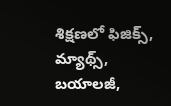శిక్షణలో ఫిజిక్స్, మ్యాథ్స్, బయాలజీ,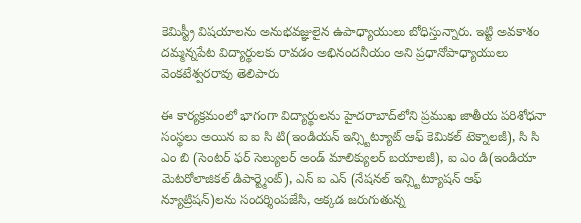కెమిస్ట్రీ విషయాలను అనుభవజ్ఞులైన ఉపాధ్యాయులు బోధిస్తున్నారు. ఇట్టి అవకాశం దమ్మన్నపేట విద్యార్థులకు రావడం అభినందనీయం అని ప్రధానోపాధ్యాయులు వెంకటేశ్వరరావు తెలిపారు

ఈ కార్యక్రమంలో భాగంగా విద్యార్థులను హైదరాబాద్‌లోని ప్రముఖ జాతీయ పరిశోధనా సంస్థలు అయిన ఐ ఐ సి టి(ఇండియన్ ఇన్స్టిట్యూట్ ఆఫ్ కెమికల్ టెక్నాలజీ), సి సి ఎం బి (సెంటర్ ఫర్ సెల్యులర్ అండ్ మాలిక్యులర్ బయాలజీ), ఐ ఎం డి(ఇండియా మెటరోలాజికల్ డిపార్ట్మెంట్), ఎన్ ఐ ఎన్ (నేషనల్ ఇన్స్టిట్యూషన్ ఆఫ్ న్యూట్రిషన్)లను సందర్శింపజేసి, అక్కడ జరుగుతున్న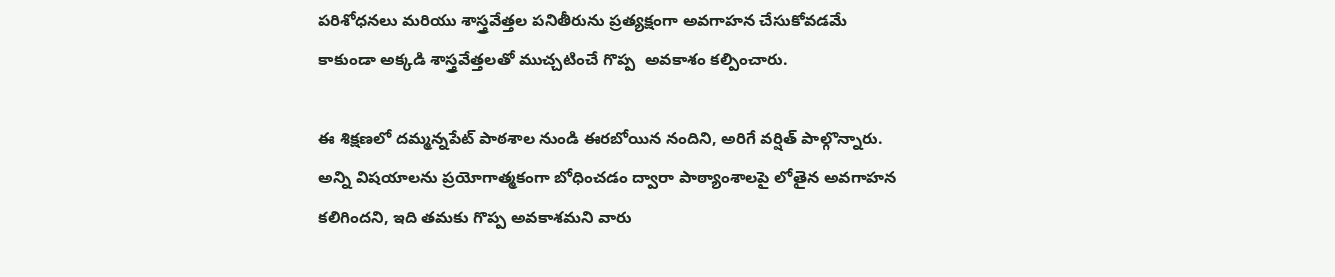పరిశోధనలు మరియు శాస్త్రవేత్తల పనితీరును ప్రత్యక్షంగా అవగాహన చేసుకోవడమే కాకుండా అక్కడి శాస్త్రవేత్తలతో ముచ్చటించే గొప్ప  అవకాశం కల్పించారు.

ఈ శిక్షణలో దమ్మన్నపేట్ పాఠశాల నుండి ఈరబోయిన నందిని, అరిగే వర్షిత్ పాల్గొన్నారు. అన్ని విషయాలను ప్రయోగాత్మకంగా బోధించడం ద్వారా పాఠ్యాంశాలపై లోతైన అవగాహన కలిగిందని, ఇది తమకు గొప్ప అవకాశమని వారు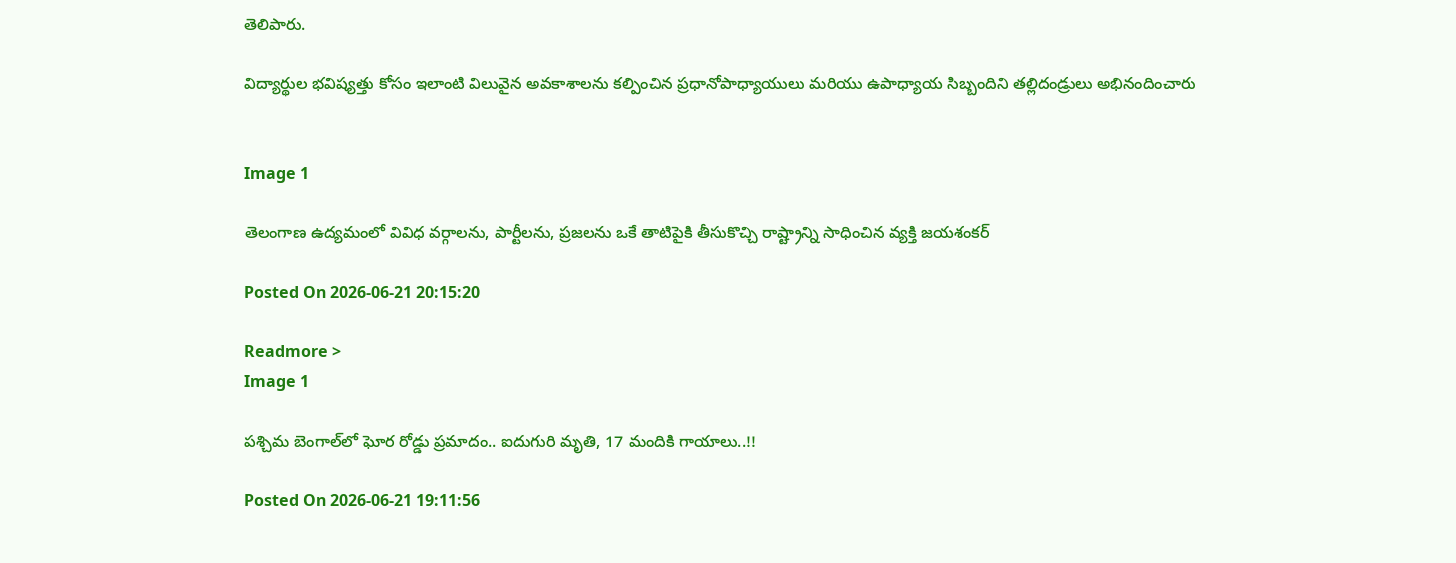తెలిపారు.

విద్యార్థుల భవిష్యత్తు కోసం ఇలాంటి విలువైన అవకాశాలను కల్పించిన ప్రధానోపాధ్యాయులు మరియు ఉపాధ్యాయ సిబ్బందిని తల్లిదండ్రులు అభినందించారు


Image 1

తెలంగాణ ఉద్యమంలో వివిధ వర్గాలను, పార్టీలను, ప్రజలను ఒకే తాటిపైకి తీసుకొచ్చి రాష్ట్రాన్ని సాధించిన వ్యక్తి జయశంకర్

Posted On 2026-06-21 20:15:20

Readmore >
Image 1

పశ్చిమ బెంగాల్‌లో ఘోర రోడ్డు ప్రమాదం.. ఐదుగురి మృతి, 17 మందికి గాయాలు..!!

Posted On 2026-06-21 19:11:56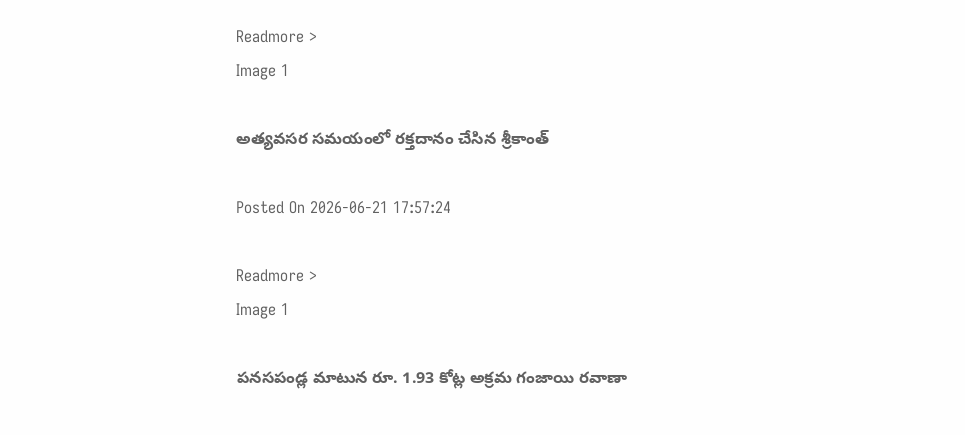Readmore >
Image 1

అత్యవసర సమయంలో రక్తదానం చేసిన శ్రీకాంత్

Posted On 2026-06-21 17:57:24

Readmore >
Image 1

పనసపండ్ల మాటున రూ. 1.93 కోట్ల అక్రమ గంజాయి రవాణా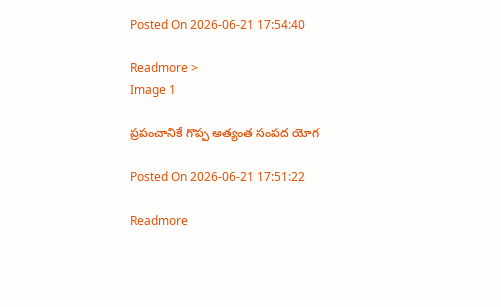Posted On 2026-06-21 17:54:40

Readmore >
Image 1

ప్రపంచానికే గొప్ప అత్యంత సంపద యోగ

Posted On 2026-06-21 17:51:22

Readmore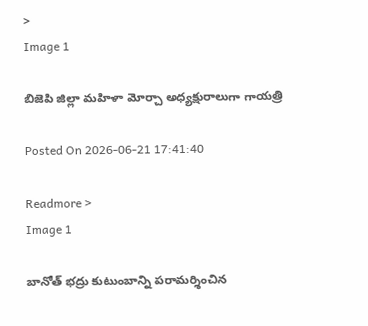>
Image 1

బిజెపి జిల్లా మహిళా మోర్చా అధ్యక్షురాలుగా గాయత్రి

Posted On 2026-06-21 17:41:40

Readmore >
Image 1

బానోత్ భద్రు కుటుంబాన్ని పరామర్శించిన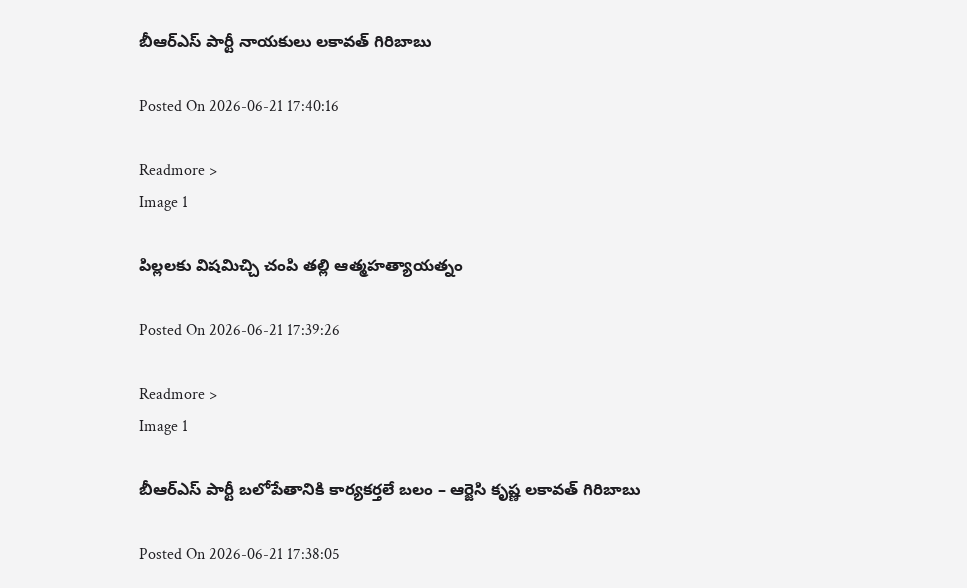బీఆర్ఎస్ పార్టీ నాయకులు లకావత్ గిరిబాబు

Posted On 2026-06-21 17:40:16

Readmore >
Image 1

పిల్లలకు విషమిచ్చి చంపి తల్లి ఆత్మహత్యాయత్నం

Posted On 2026-06-21 17:39:26

Readmore >
Image 1

బీఆర్ఎస్ పార్టీ బలోపేతానికి కార్యకర్తలే బలం – ఆర్జెసి కృష్ణ లకావత్ గిరిబాబు

Posted On 2026-06-21 17:38:05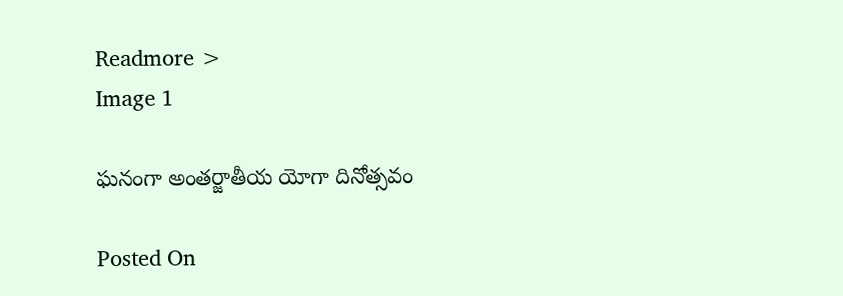Readmore >
Image 1

ఘనంగా అంతర్జాతీయ యోగా దినోత్సవం

Posted On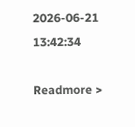2026-06-21 13:42:34

Readmore >